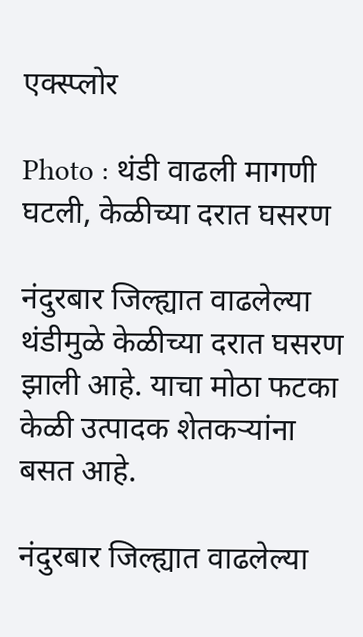एक्स्प्लोर

Photo : थंडी वाढली मागणी घटली, केळीच्या दरात घसरण

नंदुरबार जिल्ह्यात वाढलेल्या थंडीमुळे केळीच्या दरात घसरण झाली आहे. याचा मोठा फटका केळी उत्पादक शेतकऱ्यांना बसत आहे.

नंदुरबार जिल्ह्यात वाढलेल्या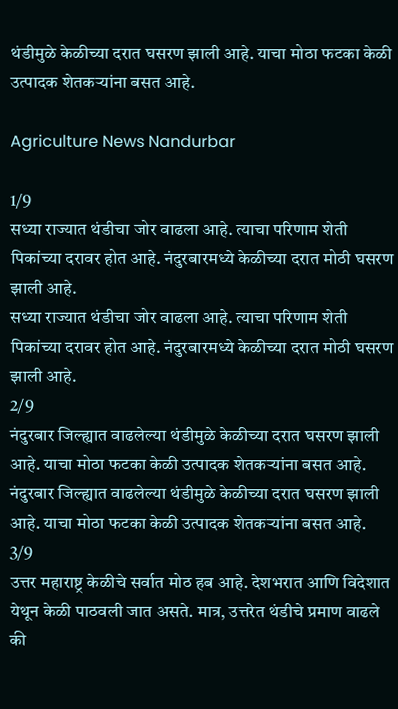थंडीमुळे केळीच्या दरात घसरण झाली आहे. याचा मोठा फटका केळी उत्पादक शेतकऱ्यांना बसत आहे.

Agriculture News Nandurbar

1/9
सध्या राज्यात थंडीचा जोर वाढला आहे. त्याचा परिणाम शेती पिकांच्या दरावर होत आहे. नंदुरबारमध्ये केळीच्या दरात मोठी घसरण झाली आहे.
सध्या राज्यात थंडीचा जोर वाढला आहे. त्याचा परिणाम शेती पिकांच्या दरावर होत आहे. नंदुरबारमध्ये केळीच्या दरात मोठी घसरण झाली आहे.
2/9
नंदुरबार जिल्ह्यात वाढलेल्या थंडीमुळे केळीच्या दरात घसरण झाली आहे. याचा मोठा फटका केळी उत्पादक शेतकऱ्यांना बसत आहे.
नंदुरबार जिल्ह्यात वाढलेल्या थंडीमुळे केळीच्या दरात घसरण झाली आहे. याचा मोठा फटका केळी उत्पादक शेतकऱ्यांना बसत आहे.
3/9
उत्तर महाराष्ट्र केळीचे सर्वात मोठ हब आहे. देशभरात आणि विदेशात येथून केळी पाठवली जात असते. मात्र, उत्तरेत थंडीचे प्रमाण वाढले की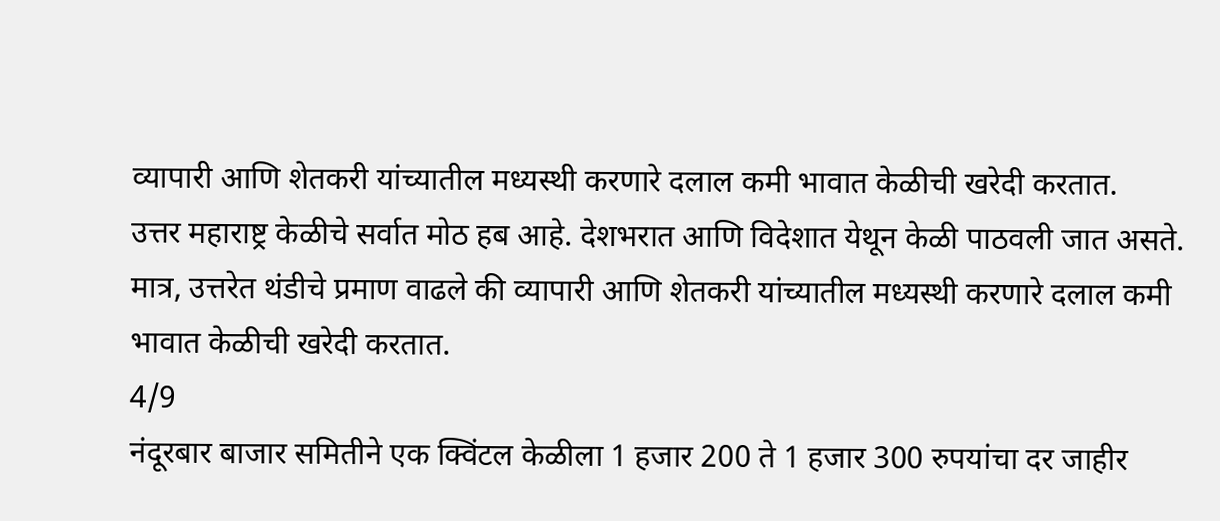व्यापारी आणि शेतकरी यांच्यातील मध्यस्थी करणारे दलाल कमी भावात केळीची खरेदी करतात.
उत्तर महाराष्ट्र केळीचे सर्वात मोठ हब आहे. देशभरात आणि विदेशात येथून केळी पाठवली जात असते. मात्र, उत्तरेत थंडीचे प्रमाण वाढले की व्यापारी आणि शेतकरी यांच्यातील मध्यस्थी करणारे दलाल कमी भावात केळीची खरेदी करतात.
4/9
नंदूरबार बाजार समितीने एक क्विंटल केळीला 1 हजार 200 ते 1 हजार 300 रुपयांचा दर जाहीर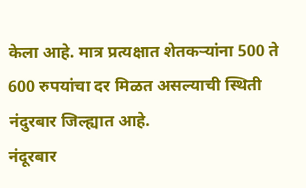केला आहे. मात्र प्रत्यक्षात शेतकऱ्यांना 500 ते 600 रुपयांचा दर मिळत असल्याची स्थिती नंदुरबार जिल्ह्यात आहे.
नंदूरबार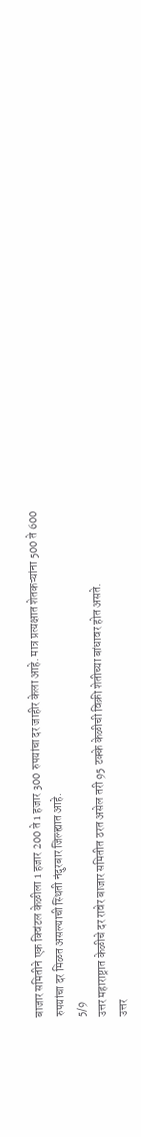बाजार समितीने एक क्विंटल केळीला 1 हजार 200 ते 1 हजार 300 रुपयांचा दर जाहीर केला आहे. मात्र प्रत्यक्षात शेतकऱ्यांना 500 ते 600 रुपयांचा दर मिळत असल्याची स्थिती नंदुरबार जिल्ह्यात आहे.
5/9
उत्तर महाराष्ट्रात केळीचे दर रावेर बाजार समितीत ठरत असेल तरी 95 टक्के केळीची विक्री शेतीच्या बांधावर होत असते.
उत्तर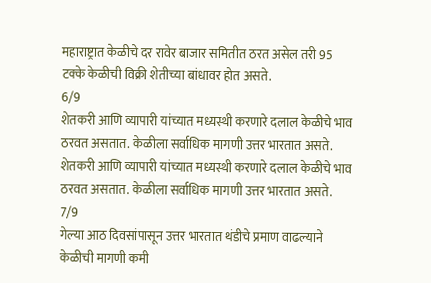महाराष्ट्रात केळीचे दर रावेर बाजार समितीत ठरत असेल तरी 95 टक्के केळीची विक्री शेतीच्या बांधावर होत असते.
6/9
शेतकरी आणि व्यापारी यांच्यात मध्यस्थी करणारे दलाल केळीचे भाव ठरवत असतात. केळीला सर्वाधिक मागणी उत्तर भारतात असते.
शेतकरी आणि व्यापारी यांच्यात मध्यस्थी करणारे दलाल केळीचे भाव ठरवत असतात. केळीला सर्वाधिक मागणी उत्तर भारतात असते.
7/9
गेल्या आठ दिवसांपासून उत्तर भारतात थंडीचे प्रमाण वाढल्याने केळीची मागणी कमी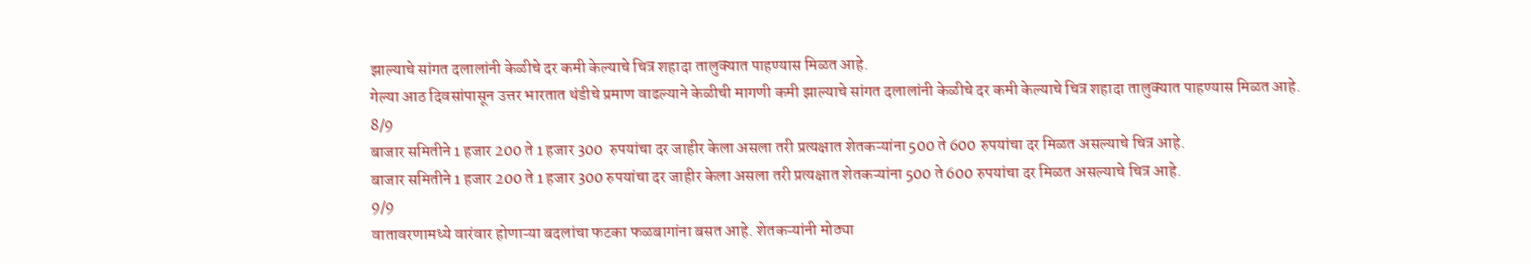झाल्याचे सांगत दलालांनी केळीचे दर कमी केल्याचे चित्र शहादा तालुक्यात पाहण्यास मिळत आहे.
गेल्या आठ दिवसांपासून उत्तर भारतात थंडीचे प्रमाण वाढल्याने केळीची मागणी कमी झाल्याचे सांगत दलालांनी केळीचे दर कमी केल्याचे चित्र शहादा तालुक्यात पाहण्यास मिळत आहे.
8/9
बाजार समितीने 1 हजार 200 ते 1 हजार 300  रुपयांचा दर जाहीर केला असला तरी प्रत्यक्षात शेतकऱ्यांना 500 ते 600 रुपयांचा दर मिळत असल्याचे चित्र आहे.
बाजार समितीने 1 हजार 200 ते 1 हजार 300 रुपयांचा दर जाहीर केला असला तरी प्रत्यक्षात शेतकऱ्यांना 500 ते 600 रुपयांचा दर मिळत असल्याचे चित्र आहे.
9/9
वातावरणामध्ये वारंवार होणाऱ्या बदलांचा फटका फळबागांना बसत आहे. शेतकऱ्यांनी मोठ्या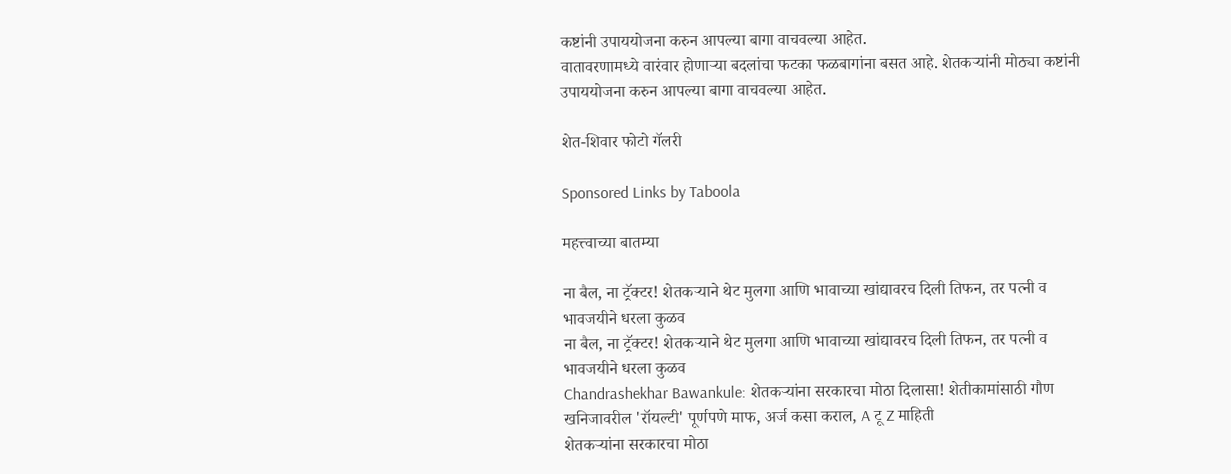कष्टांनी उपाययोजना करुन आपल्या बागा वाचवल्या आहेत.
वातावरणामध्ये वारंवार होणाऱ्या बदलांचा फटका फळबागांना बसत आहे. शेतकऱ्यांनी मोठ्या कष्टांनी उपाययोजना करुन आपल्या बागा वाचवल्या आहेत.

शेत-शिवार फोटो गॅलरी

Sponsored Links by Taboola

महत्त्वाच्या बातम्या

ना बैल, ना ट्रॅक्टर! शेतकऱ्याने थेट मुलगा आणि भावाच्या खांद्यावरच दिली तिफन, तर पत्नी व भावजयीने धरला कुळव
ना बैल, ना ट्रॅक्टर! शेतकऱ्याने थेट मुलगा आणि भावाच्या खांद्यावरच दिली तिफन, तर पत्नी व भावजयीने धरला कुळव
Chandrashekhar Bawankule: शेतकऱ्यांना सरकारचा मोठा दिलासा! शेतीकामांसाठी गौण खनिजावरील 'रॉयल्टी' पूर्णपणे माफ, अर्ज कसा कराल, A टू Z माहिती
शेतकऱ्यांना सरकारचा मोठा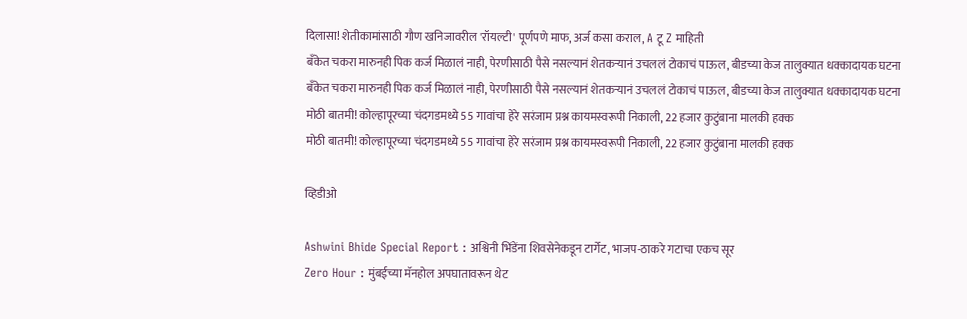दिलासा! शेतीकामांसाठी गौण खनिजावरील 'रॉयल्टी' पूर्णपणे माफ, अर्ज कसा कराल, A टू Z माहिती
बँकेत चकरा मारुनही पिक कर्ज मिळालं नाही, पेरणीसाठी पैसे नसल्यानं शेतकऱ्यानं उचललं टोकाचं पाऊल, बीडच्या केज तालुक्यात धक्कादायक घटना
बँकेत चकरा मारुनही पिक कर्ज मिळालं नाही, पेरणीसाठी पैसे नसल्यानं शेतकऱ्यानं उचललं टोकाचं पाऊल, बीडच्या केज तालुक्यात धक्कादायक घटना
मोठी बातमी! कोल्हापूरच्या चंदगडमध्ये 55 गावांचा हेरे सरंजाम प्रश्न कायमस्वरूपी निकाली, 22 हजार कुटुंबाना मालकी हक्क
मोठी बातमी! कोल्हापूरच्या चंदगडमध्ये 55 गावांचा हेरे सरंजाम प्रश्न कायमस्वरूपी निकाली, 22 हजार कुटुंबाना मालकी हक्क

व्हिडीओ

Ashwini Bhide Special Report : अश्विनी भिंडेंना शिवसेनेकडून टार्गेट, भाजप-ठाकरे गटाचा एकच सूर
Zero Hour : मुंबईच्या मॅनहोल अपघातावरून थेट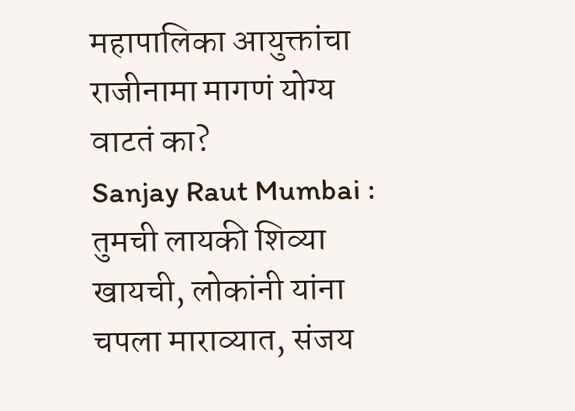महापालिका आयुक्तांचा राजीनामा मागणं योग्य वाटतं का?
Sanjay Raut Mumbai : तुमची लायकी शिव्या खायची, लोकांनी यांना चपला माराव्यात, संजय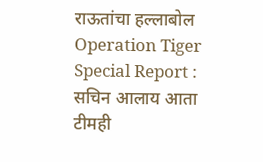राऊतांचा हल्लाबोल
Operation Tiger Special Report : सचिन आलाय आता टीमही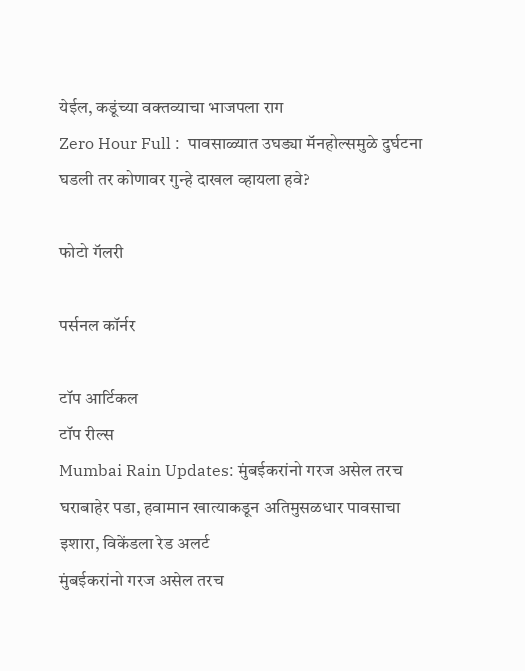येईल, कडूंच्या वक्तव्याचा भाजपला राग
Zero Hour Full :  पावसाळ्यात उघड्या मॅनहोल्समुळे दुर्घटना घडली तर कोणावर गुन्हे दाखल व्हायला हवे?

फोटो गॅलरी

पर्सनल कॉर्नर

टॉप आर्टिकल
टॉप रील्स
Mumbai Rain Updates: मुंबईकरांनो गरज असेल तरच घराबाहेर पडा, हवामान खात्याकडून अतिमुसळधार पावसाचा इशारा, विकेंडला रेड अलर्ट
मुंबईकरांनो गरज असेल तरच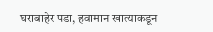घराबाहेर पडा, हवामान खात्याकडून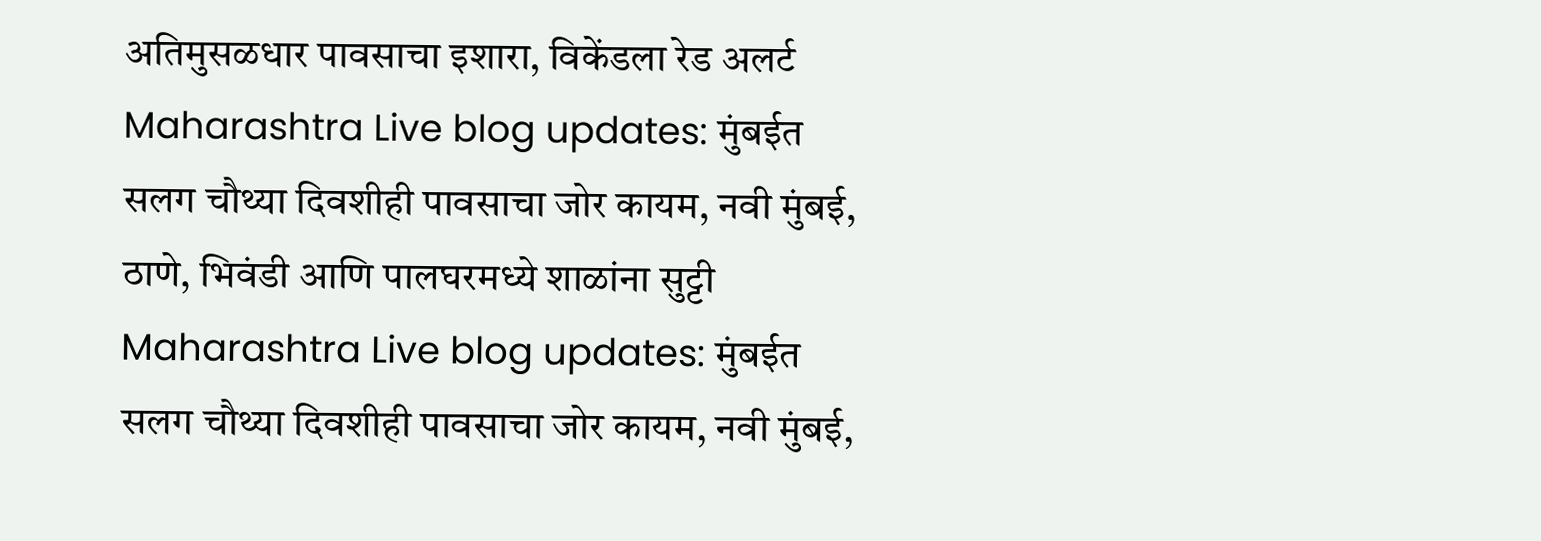अतिमुसळधार पावसाचा इशारा, विकेंडला रेड अलर्ट
Maharashtra Live blog updates: मुंबईत सलग चौथ्या दिवशीही पावसाचा जोर कायम, नवी मुंबई, ठाणे, भिवंडी आणि पालघरमध्ये शाळांना सुट्टी
Maharashtra Live blog updates: मुंबईत सलग चौथ्या दिवशीही पावसाचा जोर कायम, नवी मुंबई,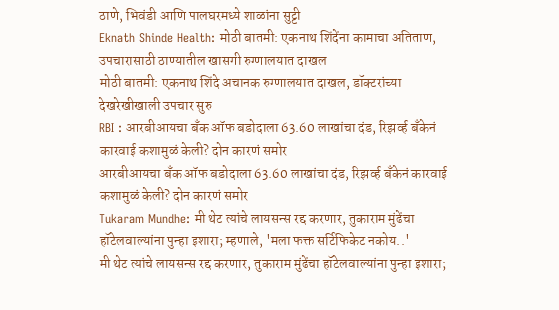ठाणे, भिवंडी आणि पालघरमध्ये शाळांना सुट्टी
Eknath Shinde Health: मोठी बातमी: एकनाथ शिंदेंना कामाचा अतिताण, उपचारासाठी ठाण्यातील खासगी रुग्णालयात दाखल
मोठी बातमी: एकनाथ शिंदे अचानक रुग्णालयात दाखल, डॉक्टरांच्या देखरेखीखाली उपचार सुरु
RBI : आरबीआयचा बँक ऑफ बडोदाला 63.60 लाखांचा दंड, रिझर्व्ह बँकेनं कारवाई कशामुळं केली? दोन कारणं समोर
आरबीआयचा बँक ऑफ बडोदाला 63.60 लाखांचा दंड, रिझर्व्ह बँकेनं कारवाई कशामुळं केली? दोन कारणं समोर
Tukaram Mundhe: मी थेट त्यांचे लायसन्स रद्द करणार, तुकाराम मुंढेंचा हॉटेलवाल्यांना पुन्हा इशारा; म्हणाले, 'मला फक्त सर्टिफिकेट नकोय..'
मी थेट त्यांचे लायसन्स रद्द करणार, तुकाराम मुंढेंचा हॉटेलवाल्यांना पुन्हा इशारा;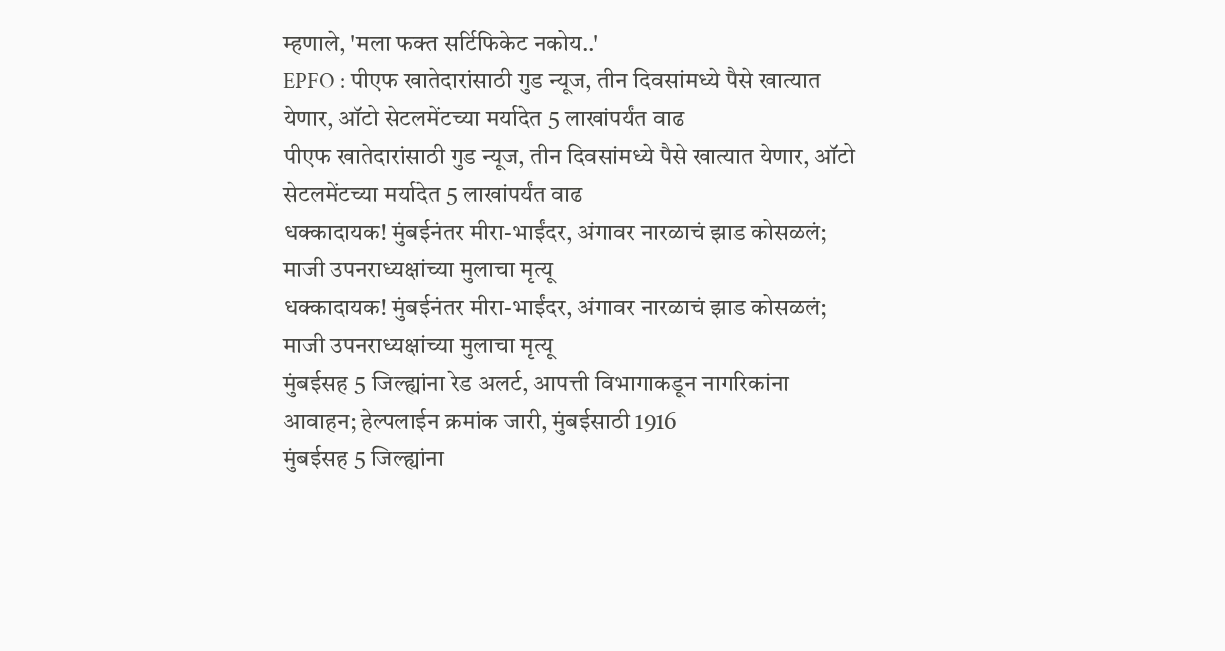म्हणाले, 'मला फक्त सर्टिफिकेट नकोय..'
EPFO : पीएफ खातेदारांसाठी गुड न्यूज, तीन दिवसांमध्ये पैसे खात्यात येणार, ऑटो सेटलमेंटच्या मर्यादेत 5 लाखांपर्यंत वाढ
पीएफ खातेदारांसाठी गुड न्यूज, तीन दिवसांमध्ये पैसे खात्यात येणार, ऑटो सेटलमेंटच्या मर्यादेत 5 लाखांपर्यंत वाढ
धक्कादायक! मुंबईनंतर मीरा-भाईंदर, अंगावर नारळाचं झाड कोसळलं; माजी उपनराध्यक्षांच्या मुलाचा मृत्यू
धक्कादायक! मुंबईनंतर मीरा-भाईंदर, अंगावर नारळाचं झाड कोसळलं; माजी उपनराध्यक्षांच्या मुलाचा मृत्यू
मुंबईसह 5 जिल्ह्यांना रेड अलर्ट, आपत्ती विभागाकडून नागरिकांना आवाहन; हेल्पलाईन क्रमांक जारी, मुंबईसाठी 1916
मुंबईसह 5 जिल्ह्यांना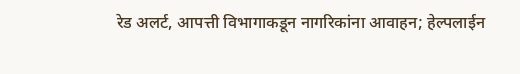रेड अलर्ट, आपत्ती विभागाकडून नागरिकांना आवाहन; हेल्पलाईन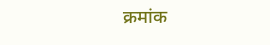क्रमांक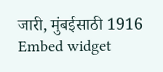जारी, मुंबईसाठी 1916
Embed widget